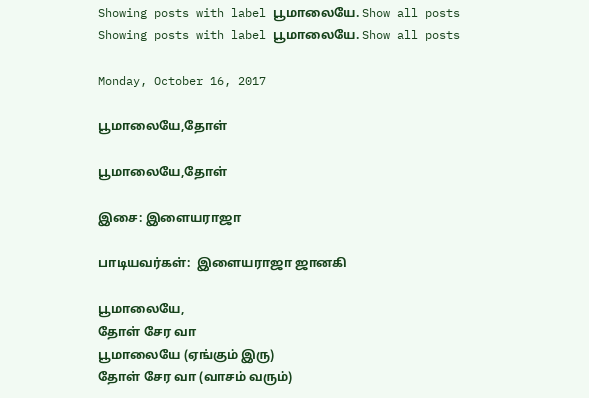Showing posts with label பூமாலையே. Show all posts
Showing posts with label பூமாலையே. Show all posts

Monday, October 16, 2017

பூமாலையே,தோள்

பூமாலையே,தோள்

இசை: இளையராஜா

பாடியவர்கள்:  இளையராஜா ஜானகி

பூமாலையே,
தோள் சேர வா
பூமாலையே (ஏங்கும் இரு)
தோள் சேர வா (வாசம் வரும்)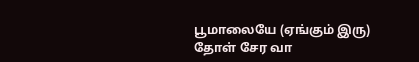பூமாலையே (ஏங்கும் இரு)
தோள் சேர வா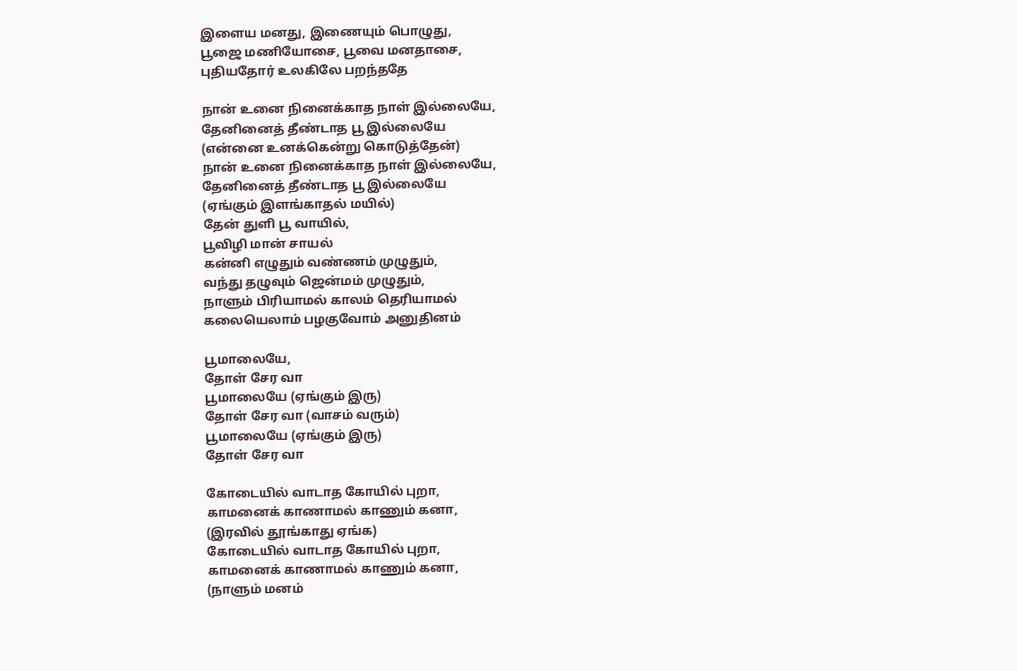இளைய மனது, இணையும் பொழுது,
பூஜை மணியோசை, பூவை மனதாசை,
புதியதோர் உலகிலே பறந்ததே

நான் உனை நினைக்காத நாள் இல்லையே,
தேனினைத் தீண்டாத பூ இல்லையே
(என்னை உனக்கென்று கொடுத்தேன்)
நான் உனை நினைக்காத நாள் இல்லையே,
தேனினைத் தீண்டாத பூ இல்லையே
(ஏங்கும் இளங்காதல் மயில்)
தேன் துளி பூ வாயில்,
பூவிழி மான் சாயல்
கன்னி எழுதும் வண்ணம் முழுதும்,
வந்து தழுவும் ஜென்மம் முழுதும்,
நாளும் பிரியாமல் காலம் தெரியாமல்
கலையெலாம் பழகுவோம் அனுதினம்

பூமாலையே,
தோள் சேர வா
பூமாலையே (ஏங்கும் இரு)
தோள் சேர வா (வாசம் வரும்)
பூமாலையே (ஏங்கும் இரு)
தோள் சேர வா

கோடையில் வாடாத கோயில் புறா,
காமனைக் காணாமல் காணும் கனா,
(இரவில் தூங்காது ஏங்க)
கோடையில் வாடாத கோயில் புறா,
காமனைக் காணாமல் காணும் கனா,
(நாளும் மனம்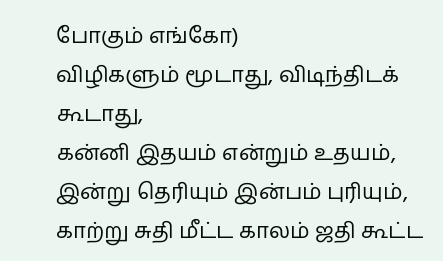போகும் எங்கோ)
விழிகளும் மூடாது, விடிந்திடக் கூடாது,
கன்னி இதயம் என்றும் உதயம், இன்று தெரியும் இன்பம் புரியும்,
காற்று சுதி மீட்ட காலம் ஜதி கூட்ட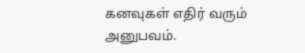கனவுகள் எதிர் வரும் அனுபவம்.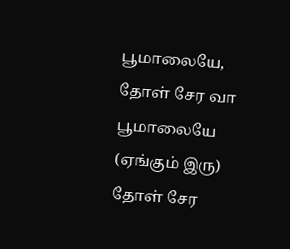பூமாலையே,
தோள் சேர வா
பூமாலையே (ஏங்கும் இரு)
தோள் சேர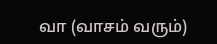வா (வாசம் வரும்)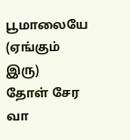பூமாலையே (ஏங்கும் இரு)
தோள் சேர வா